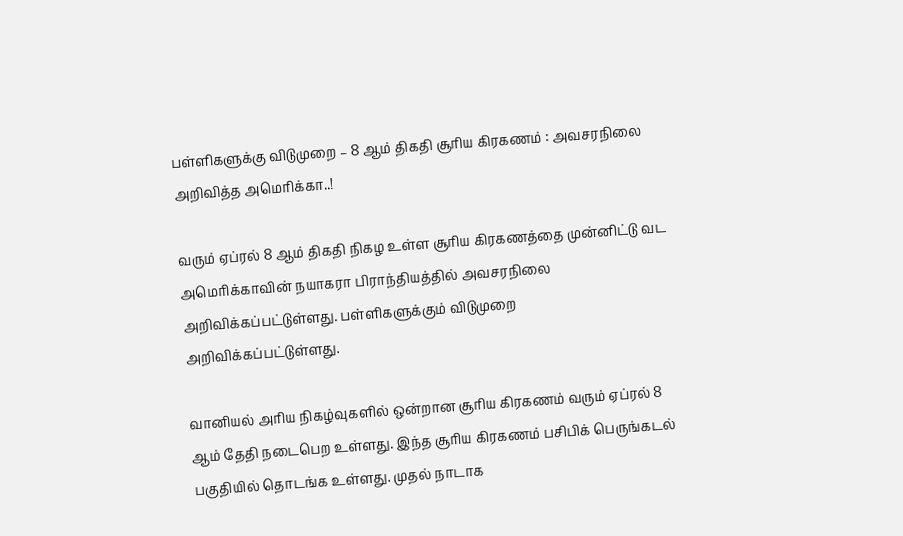பள்ளிகளுக்கு விடுமுறை – 8 ஆம் திகதி சூரிய கிரகணம் : அவசரநிலை அறிவித்த அமெரிக்கா..!

வரும் ஏப்ரல் 8 ஆம் திகதி நிகழ உள்ள சூரிய கிரகணத்தை முன்னிட்டு வட அமெரிக்காவின் நயாகரா பிராந்தியத்தில் அவசரநிலை அறிவிக்கப்பட்டுள்ளது. பள்ளிகளுக்கும் விடுமுறை அறிவிக்கப்பட்டுள்ளது.

வானியல் அரிய நிகழ்வுகளில் ஒன்றான சூரிய கிரகணம் வரும் ஏப்ரல் 8 ஆம் தேதி நடைபெற உள்ளது. இந்த சூரிய கிரகணம் பசிபிக் பெருங்கடல் பகுதியில் தொடங்க உள்ளது. முதல் நாடாக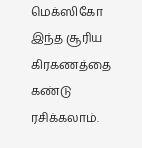மெக்ஸிகோ இந்த சூரிய கிரகணத்தை கண்டு ரசிக்கலாம்.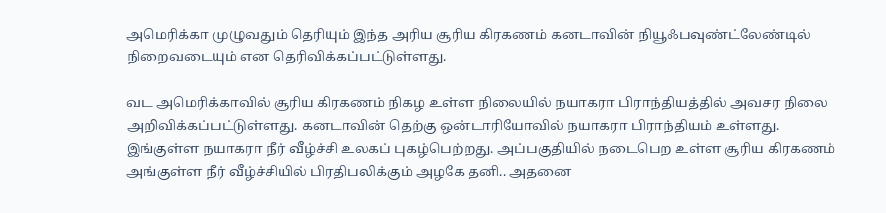அமெரிக்கா முழுவதும் தெரியும் இந்த அரிய சூரிய கிரகணம் கனடாவின் நியூஃபவுண்ட்லேண்டில் நிறைவடையும் என தெரிவிக்கப்பட்டுள்ளது.

வட அமெரிக்காவில் சூரிய கிரகணம் நிகழ உள்ள நிலையில் நயாகரா பிராந்தியத்தில் அவசர நிலை அறிவிக்கப்பட்டுள்ளது. கனடாவின் தெற்கு ஒன்டாரியோவில் நயாகரா பிராந்தியம் உள்ளது. இங்குள்ள நயாகரா நீர் வீழ்ச்சி உலகப் புகழ்பெற்றது. அப்பகுதியில் நடைபெற உள்ள சூரிய கிரகணம் அங்குள்ள நீர் வீழ்ச்சியில் பிரதிபலிக்கும் அழகே தனி.. அதனை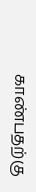காண்பதற்கு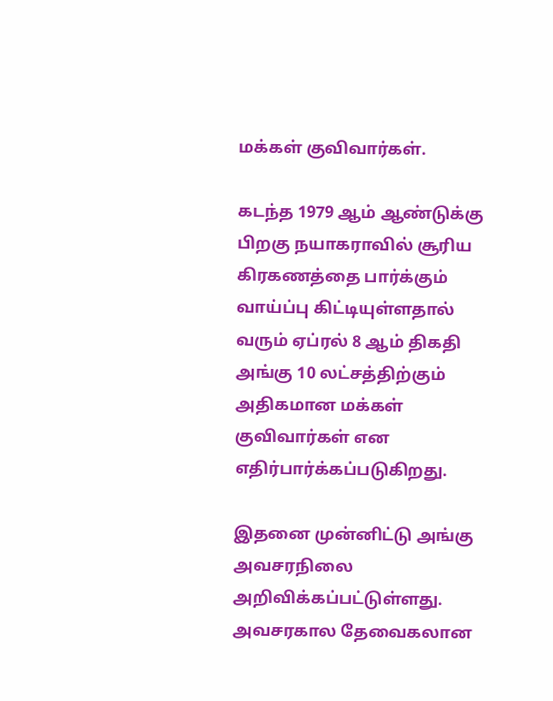மக்கள் குவிவார்கள்.

கடந்த 1979 ஆம் ஆண்டுக்கு பிறகு நயாகராவில் சூரிய கிரகணத்தை பார்க்கும் வாய்ப்பு கிட்டியுள்ளதால் வரும் ஏப்ரல் 8 ஆம் திகதி அங்கு 10 லட்சத்திற்கும் அதிகமான மக்கள் குவிவார்கள் என எதிர்பார்க்கப்படுகிறது.

இதனை முன்னிட்டு அங்கு அவசரநிலை அறிவிக்கப்பட்டுள்ளது. அவசரகால தேவைகலான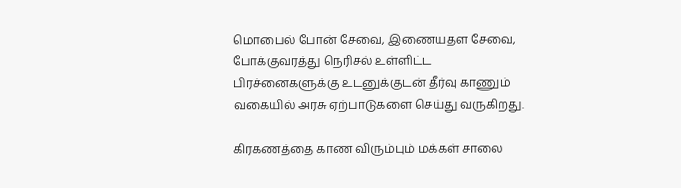மொபைல் போன் சேவை, இணையதள சேவை, போக்குவரத்து நெரிசல் உள்ளிட்ட பிரச்னைகளுக்கு உடனுக்குடன் தீர்வு காணும் வகையில் அரசு ஏற்பாடுகளை செய்து வருகிறது.

கிரகணத்தை காண விரும்பும் மக்கள் சாலை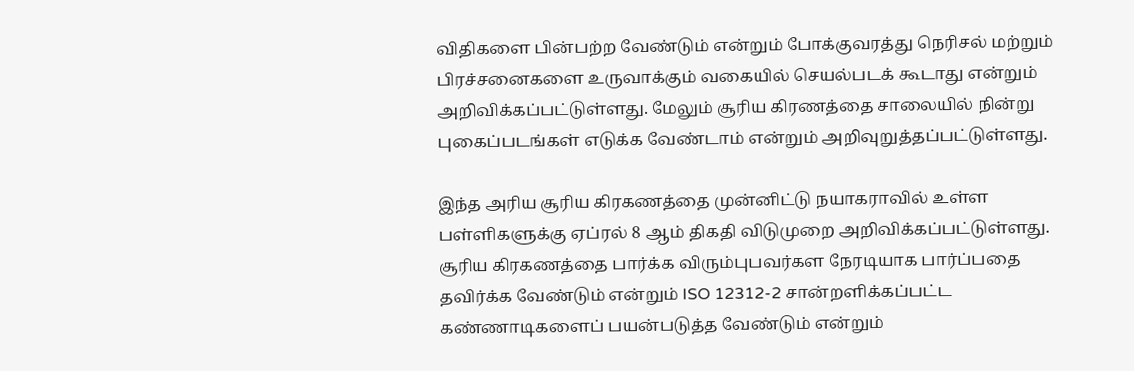விதிகளை பின்பற்ற வேண்டும் என்றும் போக்குவரத்து நெரிசல் மற்றும் பிரச்சனைகளை உருவாக்கும் வகையில் செயல்படக் கூடாது என்றும் அறிவிக்கப்பட்டுள்ளது. மேலும் சூரிய கிரணத்தை சாலையில் நின்று புகைப்படங்கள் எடுக்க வேண்டாம் என்றும் அறிவுறுத்தப்பட்டுள்ளது.

இந்த அரிய சூரிய கிரகணத்தை முன்னிட்டு நயாகராவில் உள்ள பள்ளிகளுக்கு ஏப்ரல் 8 ஆம் திகதி விடுமுறை அறிவிக்கப்பட்டுள்ளது. சூரிய கிரகணத்தை பார்க்க விரும்புபவர்கள நேரடியாக பார்ப்பதை தவிர்க்க வேண்டும் என்றும் ISO 12312-2 சான்றளிக்கப்பட்ட கண்ணாடிகளைப் பயன்படுத்த வேண்டும் என்றும்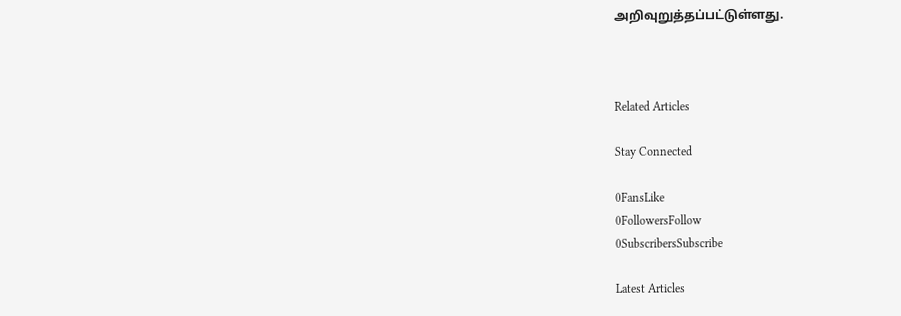அறிவுறுத்தப்பட்டுள்ளது.



Related Articles

Stay Connected

0FansLike
0FollowersFollow
0SubscribersSubscribe

Latest Articles